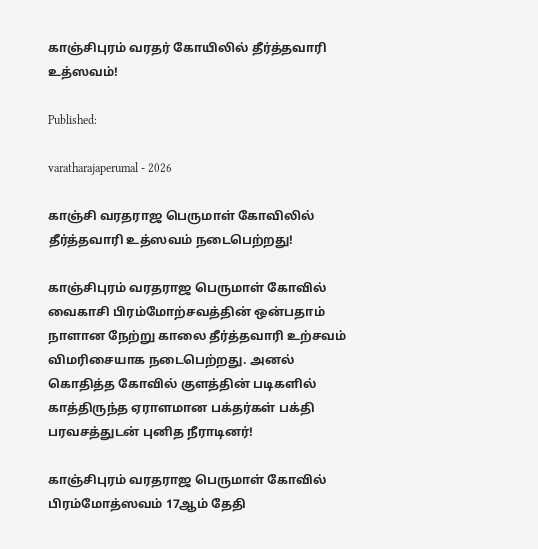காஞ்சிபுரம் வரதர் கோயிலில் தீர்த்தவாரி உத்ஸவம்!

Published:

varatharajaperumal - 2026

காஞ்சி வரதராஜ பெருமாள் கோவிலில் தீர்த்தவாரி உத்ஸவம் நடைபெற்றது!

காஞ்சிபுரம் வரதராஜ பெருமாள் கோவில் வைகாசி பிரம்மோற்சவத்தின் ஒன்பதாம் நாளான நேற்று காலை தீர்த்தவாரி உற்சவம் விமரிசையாக நடைபெற்றது. அனல்  கொதித்த கோவில் குளத்தின் படிகளில் காத்திருந்த ஏராளமான பக்தர்கள் பக்தி பரவசத்துடன் புனித நீராடினர்!

காஞ்சிபுரம் வரதராஜ பெருமாள் கோவில் பிரம்மோத்ஸவம் 17ஆம் தேதி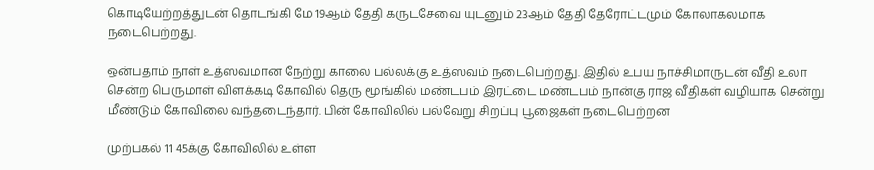கொடியேற்றத்துடன் தொடங்கி மே 19ஆம் தேதி கருடசேவை யுடனும் 23ஆம் தேதி தேரோட்டமும் கோலாகலமாக நடைபெற்றது.

ஒன்பதாம் நாள் உத்ஸவமான நேற்று காலை பல்லக்கு உத்ஸவம் நடைபெற்றது. இதில் உபய நாச்சிமாருடன் வீதி உலா சென்ற பெருமாள் விளக்கடி கோவில் தெரு மூங்கில் மண்டபம் இரட்டை மண்டபம் நான்கு ராஜ வீதிகள் வழியாக சென்று மீண்டும் கோவிலை வந்தடைந்தார். பின் கோவிலில் பல்வேறு சிறப்பு பூஜைகள் நடைபெற்றன

முற்பகல் 11 45க்கு கோவிலில் உள்ள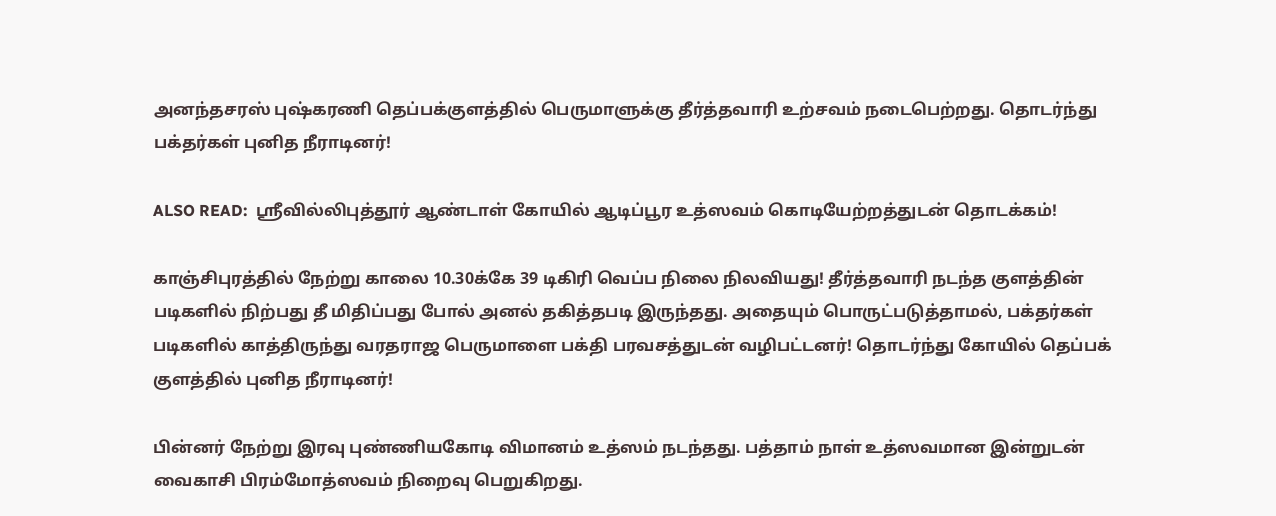அனந்தசரஸ் புஷ்கரணி தெப்பக்குளத்தில் பெருமாளுக்கு தீர்த்தவாரி உற்சவம் நடைபெற்றது. தொடர்ந்து பக்தர்கள் புனித நீராடினர்!

ALSO READ:  ஸ்ரீவில்லிபுத்தூர் ஆண்டாள் கோயில் ஆடிப்பூர உத்ஸவம் கொடியேற்றத்துடன் தொடக்கம்!

காஞ்சிபுரத்தில் நேற்று காலை 10.30க்கே 39 டிகிரி வெப்ப நிலை நிலவியது! தீர்த்தவாரி நடந்த குளத்தின் படிகளில் நிற்பது தீ மிதிப்பது போல் அனல் தகித்தபடி இருந்தது. அதையும் பொருட்படுத்தாமல், பக்தர்கள் படிகளில் காத்திருந்து வரதராஜ பெருமாளை பக்தி பரவசத்துடன் வழிபட்டனர்! தொடர்ந்து கோயில் தெப்பக் குளத்தில் புனித நீராடினர்!

பின்னர் நேற்று இரவு புண்ணியகோடி விமானம் உத்ஸம் நடந்தது. பத்தாம் நாள் உத்ஸவமான இன்றுடன் வைகாசி பிரம்மோத்ஸவம் நிறைவு பெறுகிறது.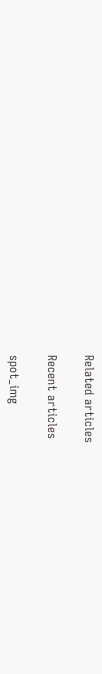Related articles

Recent articles

spot_img